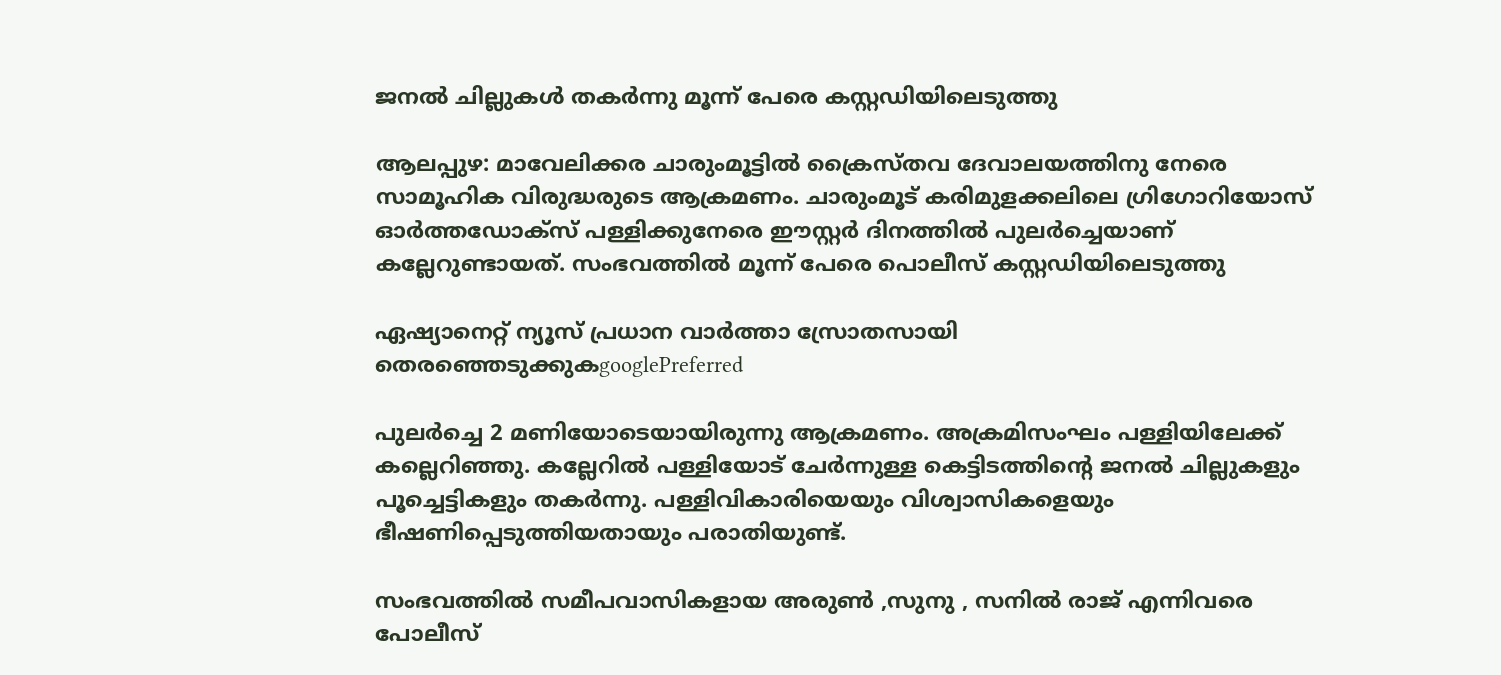ജനല്‍ ചില്ലുകള്‍ തകര്‍ന്നു മൂന്ന് പേരെ കസ്റ്റഡിയിലെടുത്തു

ആലപ്പുഴ: മാവേലിക്കര ചാരുംമൂട്ടിൽ ക്രൈസ്തവ ദേവാലയത്തിനു നേരെ സാമൂഹിക വിരുദ്ധരുടെ ആക്രമണം. ചാരുംമൂട് കരിമുളക്കലിലെ ഗ്രിഗോറിയോസ് ഓർത്തഡോക്സ് പള്ളിക്കുനേരെ ഈസ്റ്റർ ദിനത്തിൽ പുലർച്ചെയാണ് കല്ലേറുണ്ടായത്. സംഭവത്തില്‍ മൂന്ന് പേരെ പൊലീസ് കസ്റ്റഡിയിലെടുത്തു

ഏഷ്യാനെറ്റ് ന്യൂസ് പ്രധാന വാർത്താ സ്രോതസായി തെരഞ്ഞെടുക്കുകgooglePreferred

പുലർച്ചെ 2 മണിയോടെയായിരുന്നു ആക്രമണം. അക്രമിസംഘം പള്ളിയിലേക്ക് കല്ലെറിഞ്ഞു. കല്ലേറില്‍ പള്ളിയോട് ചേര്‍ന്നുള്ള കെട്ടിടത്തിന്‍റെ ജനല്‍ ചില്ലുകളും പൂച്ചെട്ടികളും തകര്‍ന്നു. പള്ളിവികാരിയെയും വിശ്വാസികളെയും ഭീഷണിപ്പെടുത്തിയതായും പരാതിയുണ്ട്.

സംഭവത്തിൽ സമീപവാസികളായ അരുൺ ,സുനു , സനിൽ രാജ് എന്നിവരെ പോലീസ്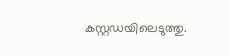കസ്റ്റഡയിലെടുത്തു.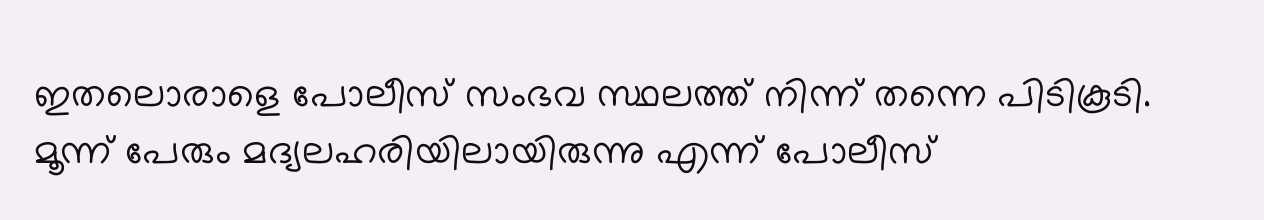ഇതലൊരാളെ പോലീസ് സംഭവ സ്ഥലത്ത് നിന്ന് തന്നെ പിടികൂടി. മൂന്ന് പേരും മദ്യലഹരിയിലായിരുന്നു എന്ന് പോലീസ്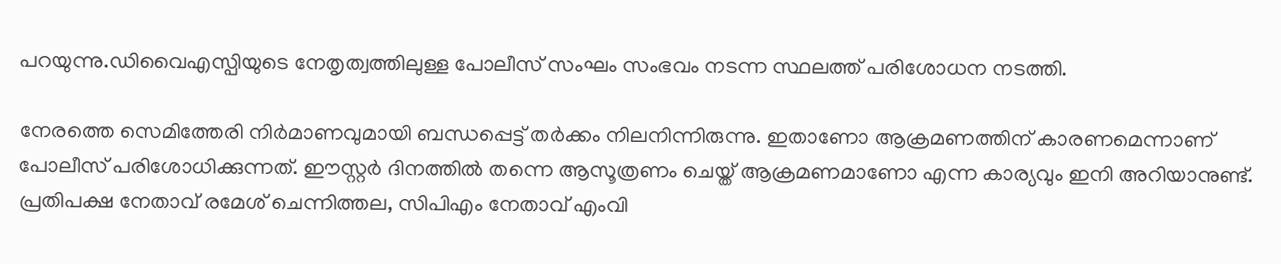പറയുന്നു.ഡിവൈഎസ്പിയുടെ നേതൃത്വത്തിലുള്ള പോലീസ് സംഘം സംഭവം നടന്ന സ്ഥലത്ത് പരിശോധന നടത്തി.

നേരത്തെ സെമിത്തേരി നിർമാണവുമായി ബന്ധപ്പെട്ട് തര്‍ക്കം നിലനിന്നിരുന്നു. ഇതാണോ ആക്രമണത്തിന് കാരണമെന്നാണ് പോലീസ് പരിശോധിക്കുന്നത്. ഈസ്റ്റര്‍ ദിനത്തില്‍ തന്നെ ആസൂത്രണം ചെയ്ത് ആക്രമണമാണോ എന്ന കാര്യവും ഇനി അറിയാനുണ്ട്. പ്രതിപക്ഷ നേതാവ് രമേശ് ചെന്നിത്തല, സിപിഎം നേതാവ് എംവി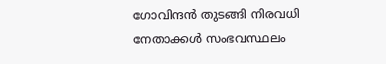ഗോവിന്ദന്‍ തുടങ്ങി നിരവധി നേതാക്കള്‍ സംഭവസ്ഥലം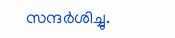സന്ദര്‍ശിച്ചു.